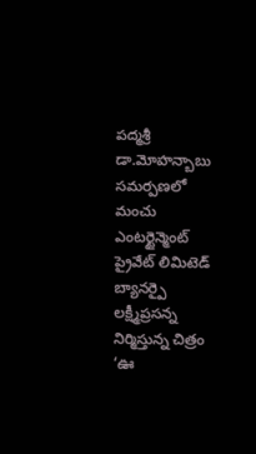పద్మశ్రీ డా.మోహన్బాబు సమర్పణలో మంచు ఎంటర్టైన్మెంట్ ప్రైవేట్ లిమిటెడ్ బ్యానర్పై లక్ష్మీప్రసన్న నిర్మిస్తున్న చిత్రం ‘ఊ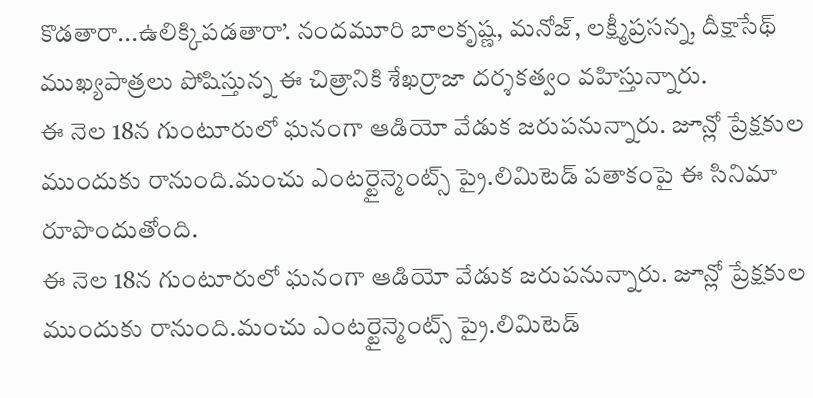కొడతారా...ఉలిక్కిపడతారా’. నందమూరి బాలకృష్ణ, మనోజ్, లక్ష్మీప్రసన్న, దీక్షాసేథ్ ముఖ్యపాత్రలు పోషిస్తున్న ఈ చిత్రానికి శేఖర్రాజా దర్శకత్వం వహిస్తున్నారు.
ఈ నెల 18న గుంటూరులో ఘనంగా ఆడియో వేడుక జరుపనున్నారు. జూన్లో ప్రేక్షకుల ముందుకు రానుంది.మంచు ఎంటర్టైన్మెంట్స్ ప్రై.లిమిటెడ్ పతాకంపై ఈ సినిమా రూపొందుతోంది.
ఈ నెల 18న గుంటూరులో ఘనంగా ఆడియో వేడుక జరుపనున్నారు. జూన్లో ప్రేక్షకుల ముందుకు రానుంది.మంచు ఎంటర్టైన్మెంట్స్ ప్రై.లిమిటెడ్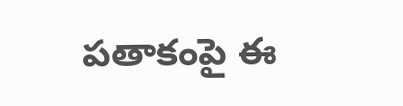పతాకంపై ఈ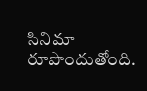సినిమా రూపొందుతోంది.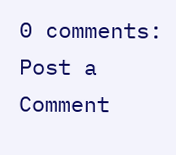0 comments:
Post a Comment